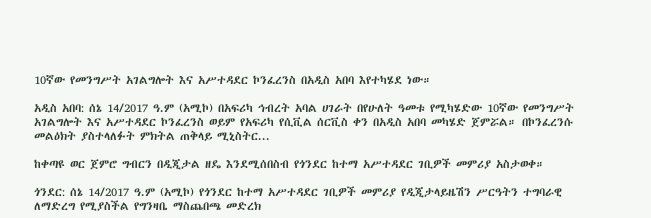10ኛው የመንግሥት አገልግሎት እና አሥተዳደር ኮንፈረንስ በአዲስ አበባ እየተካሄደ ነው።

አዲስ አበባ: ሰኔ 14/2017 ዓ.ም (አሚኮ) በአፍሪካ ኅብረት አባል ሀገራት በየሁለት ዓመቱ የሚካሄድው 10ኛው የመንግሥት አገልግሎት እና አሥተዳደር ኮንፈረንስ ወይም የአፍሪካ የሲቪል ሰርቪስ ቀን በአዲስ አበባ መካሄድ ጀምሯል። በኮንፈረንሱ መልዕክት ያስተላለፉት ምክትል ጠቅላይ ሚኒስትር...

ከቀጣዩ ወር ጀምሮ ግብርን በዲጂታል ዘዴ እንደሚሰበስብ የጎንደር ከተማ አሥተዳደር ገቢዎች መምሪያ አስታወቀ።

ጎንደር: ሰኔ 14/2017 ዓ.ም (አሚኮ) የጎንደር ከተማ አሥተዳደር ገቢዎች መምሪያ የዲጂታላይዜሽን ሥርዓትን ተግባራዊ ለማድረግ የሚያስችል የግንዛቤ ማስጨበጫ መድረክ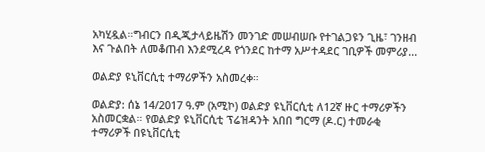አካሂዷል።ግብርን በዲጂታላይዜሽን መንገድ መሠብሠቡ የተገልጋዩን ጊዜ፣ ገንዘብ እና ጉልበት ለመቆጠብ እንደሚረዳ የጎንደር ከተማ አሥተዳደር ገቢዎች መምሪያ...

ወልድያ ዩኒቨርሲቲ ተማሪዎችን አስመረቀ።

ወልድያ: ሰኔ 14/2017 ዓ.ም (አሚኮ) ወልድያ ዩኒቨርሲቲ ለ12ኛ ዙር ተማሪዎችን አስመርቋል። የወልድያ ዩኒቨርሲቲ ፕሬዝዳንት አበበ ግርማ (ዶ.ር) ተመራቂ ተማሪዎች በዩኒቨርሲቲ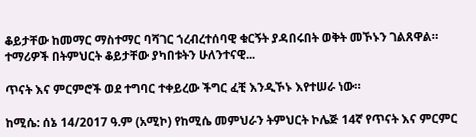ቆይታቸው ከመማር ማስተማር ባሻገር ኀረብረተሰባዊ ቁርኝት ያዳበሩበት ወቅት መኾኑን ገልጸዋል። ተማሪዎች በትምህርት ቆይታቸው ያካበቱትን ሁለንተናዊ...

ጥናት እና ምርምሮች ወደ ተግባር ተቀይረው ችግር ፈቺ እንዲኾኑ እየተሠራ ነው።

ከሚሴ: ሰኔ 14/2017 ዓ.ም (አሚኮ) የከሚሴ መምህራን ትምህርት ኮሌጅ 14ኛ የጥናት እና ምርምር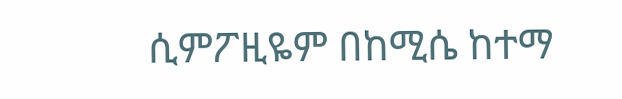ሲምፖዚዬም በከሚሴ ከተማ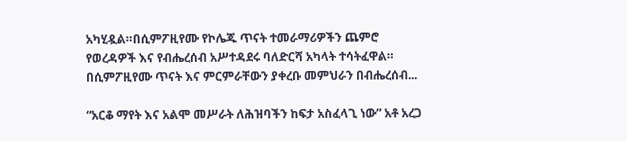አካሂዷል።በሲምፖዚየሙ የኮሌጁ ጥናት ተመራማሪዎችን ጨምሮ የወረዳዎች እና የብሔረሰብ አሥተዳደሩ ባለድርሻ አካላት ተሳትፈዋል። በሲምፖዚየሙ ጥናት እና ምርምራቸውን ያቀረቡ መምህራን በብሔረሰብ...

“አርቆ ማየት እና አልሞ መሥራት ለሕዝባችን ከፍታ አስፈላጊ ነው” አቶ አረጋ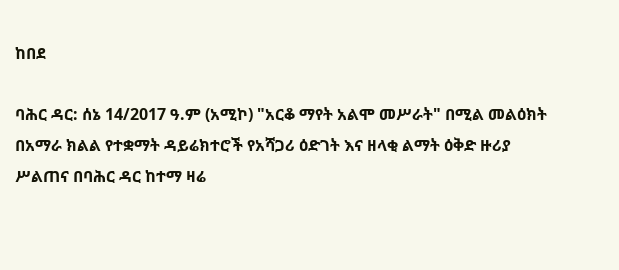ከበደ

ባሕር ዳር: ሰኔ 14/2017 ዓ.ም (አሚኮ) "አርቆ ማየት አልሞ መሥራት" በሚል መልዕክት በአማራ ክልል የተቋማት ዳይሬክተሮች የአሻጋሪ ዕድገት እና ዘላቂ ልማት ዕቅድ ዙሪያ ሥልጠና በባሕር ዳር ከተማ ዛሬ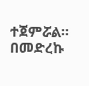ተጀምሯል። በመድረኩ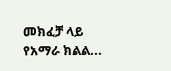መክፈቻ ላይ የአማራ ክልል...